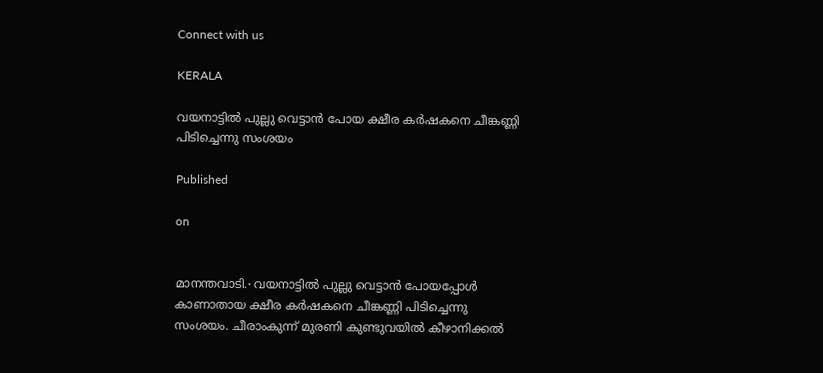Connect with us

KERALA

വയനാട്ടിൽ പുല്ലു വെട്ടാൻ പോയ ക്ഷീര കർഷകനെ ചീങ്കണ്ണി പിടിച്ചെന്നു സംശയം

Published

on


മാനന്തവാടി.∙ വയനാട്ടിൽ പുല്ലു വെട്ടാൻ പോയപ്പോൾ കാണാതായ ക്ഷീര കർഷകനെ ചീങ്കണ്ണി പിടിച്ചെന്നു സംശയം. ചീരാംകുന്ന് മുരണി കുണ്ടുവയിൽ കീഴാനിക്കൽ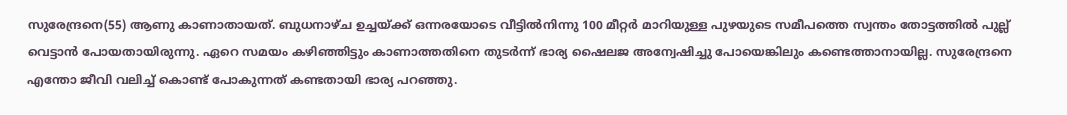സുരേന്ദ്രനെ(55) ആണു കാണാതായത്. ബുധനാഴ്ച ഉച്ചയ്ക്ക് ഒന്നരയോടെ വീട്ടിൽനിന്നു 100 മീറ്റർ മാറിയുള്ള പുഴയുടെ സമീപത്തെ സ്വന്തം തോട്ടത്തിൽ പുല്ല് വെട്ടാൻ പോയതായിരുന്നു. ഏറെ സമയം കഴിഞ്ഞിട്ടും കാണാത്തതിനെ തുടർന്ന് ഭാര്യ ഷൈലജ അന്വേഷിച്ചു പോയെങ്കിലും കണ്ടെത്താനായില്ല. സുരേന്ദ്രനെ എന്തോ ജീവി വലിച്ച് കൊണ്ട് പോകുന്നത് കണ്ടതായി ഭാര്യ പറഞ്ഞു.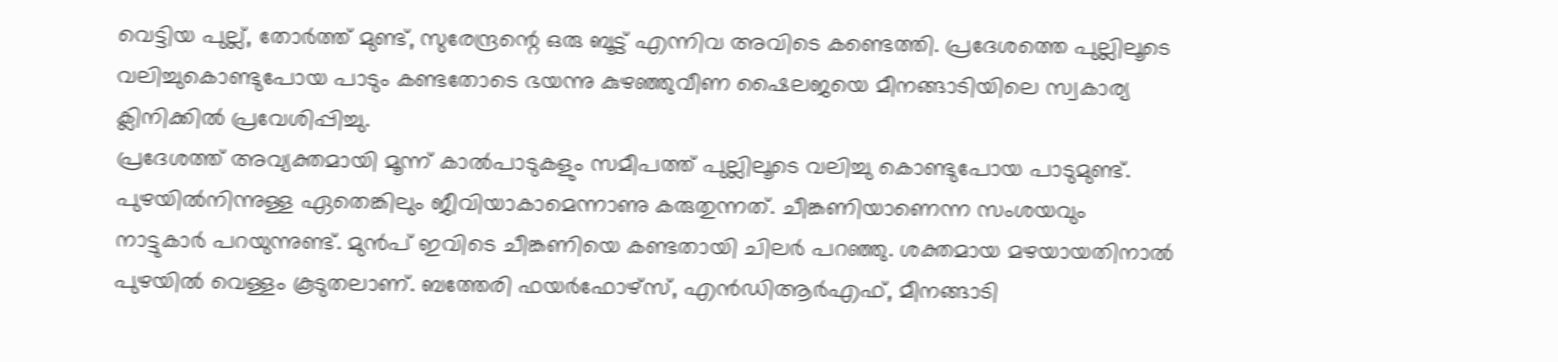വെട്ടിയ പുല്ല്, തോർത്ത് മുണ്ട്, സുരേന്ദ്രന്റെ ഒരു ബൂട്ട് എന്നിവ അവിടെ കണ്ടെത്തി. പ്രദേശത്തെ പുല്ലിലൂടെ വലിച്ചുകെ‍ാണ്ടുപോയ പാടും കണ്ടതോടെ ഭയന്നു കുഴഞ്ഞുവീണ ഷൈലജയെ മീനങ്ങാടിയിലെ സ്വകാര്യ ക്ലിനിക്കിൽ പ്രവേശിപ്പിച്ചു.
പ്രദേശത്ത് അവ്യക്തമായി മൂന്ന് കാൽപാടുകളും സമീപത്ത് പുല്ലിലൂടെ വലിച്ചു കെ‍ാണ്ടുപോയ പാടുമുണ്ട്. പുഴയിൽനിന്നുള്ള ഏതെങ്കിലും ജീവിയാകാമെന്നാണു കരുതുന്നത്. ചീങ്കണിയാണെന്ന സംശയവും നാട്ടുകാർ പറയുന്നുണ്ട്. മുൻപ് ഇവിടെ ചീങ്കണിയെ കണ്ടതായി ചിലർ പറഞ്ഞു. ശക്തമായ മഴയായതിനാൽ പുഴയിൽ വെള്ളം കൂടുതലാണ്. ബത്തേരി ഫയർഫോഴ്സ്, എൻഡിആർഎഫ്, മീനങ്ങാടി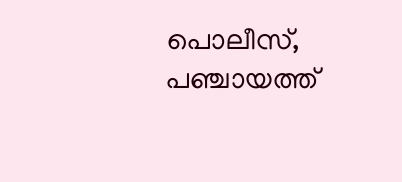പൊലീസ്, പഞ്ചായത്ത്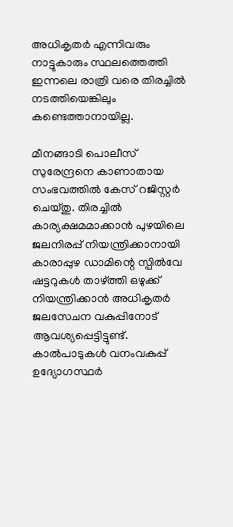അധികൃതർ എന്നിവരും നാട്ടുകാരും സ്ഥലത്തെത്തി ഇന്നലെ രാത്രി വരെ തിരച്ചിൽ നടത്തിയെങ്കിലും കണ്ടെത്താനായില്ല.

മീനങ്ങാടി പെ‍ാലീസ് സുരേന്ദ്രനെ കാണാതായ സംഭവത്തിൽ കേസ് റജിസ്റ്റർ ചെയ്തു. തിരച്ചിൽ കാര്യക്ഷമമാക്കാൻ പുഴയിലെ ജലനിരപ്പ് നിയന്ത്രിക്കാനായി കാരാപ്പുഴ ഡാമിന്റെ സ്പിൽവേ ഷട്ടറുകൾ താഴ്ത്തി ഒഴുക്ക് നിയന്ത്രിക്കാൻ അധികൃതർ ജലസേചന വകുപ്പിനോട് ആവശ്യപ്പെട്ടിട്ടുണ്ട്. കാൽപാടുകൾ വനംവകുപ്പ് ഉദ്യോഗസ്ഥർ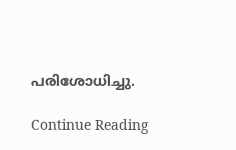പരിശോധിച്ചു.

Continue Reading